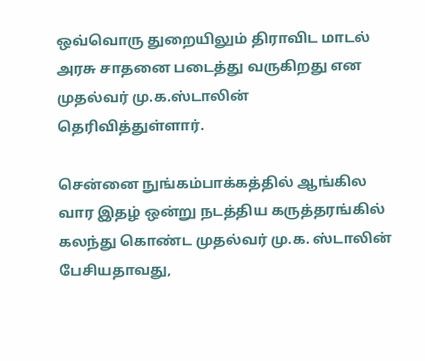ஒவ்வொரு துறையிலும் திராவிட மாடல் அரசு சாதனை படைத்து வருகிறது என முதல்வர் மு.க.ஸ்டாலின் தெரிவித்துள்ளார்.

சென்னை நுங்கம்பாக்கத்தில் ஆங்கில வார இதழ் ஒன்று நடத்திய கருத்தரங்கில் கலந்து கொண்ட முதல்வர் மு.க. ஸ்டாலின் பேசியதாவது,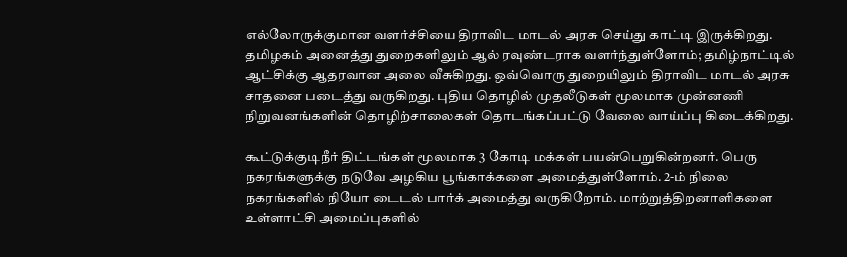எல்லோருக்குமான வளர்ச்சியை திராவிட மாடல் அரசு செய்து காட்டி இருக்கிறது. தமிழகம் அனைத்து துறைகளிலும் ஆல் ரவுண்டராக வளர்ந்துள்ளோம்; தமிழ்நாட்டில் ஆட்சிக்கு ஆதரவான அலை வீசுகிறது. ஒவ்வொரு துறையிலும் திராவிட மாடல் அரசு சாதனை படைத்து வருகிறது. புதிய தொழில் முதலீடுகள் மூலமாக முன்னணி நிறுவனங்களின் தொழிற்சாலைகள் தொடங்கப்பட்டு வேலை வாய்ப்பு கிடைக்கிறது.

கூட்டுக்குடிநீர் திட்டங்கள் மூலமாக 3 கோடி மக்கள் பயன்பெறுகின்றனர். பெரு நகரங்களுக்கு நடுவே அழகிய பூங்காக்களை அமைத்துள்ளோம். 2-ம் நிலை நகரங்களில் நியோ டைடல் பார்க் அமைத்து வருகிறோம். மாற்றுத்திறனாளிகளை உள்ளாட்சி அமைப்புகளில்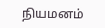நியமனம்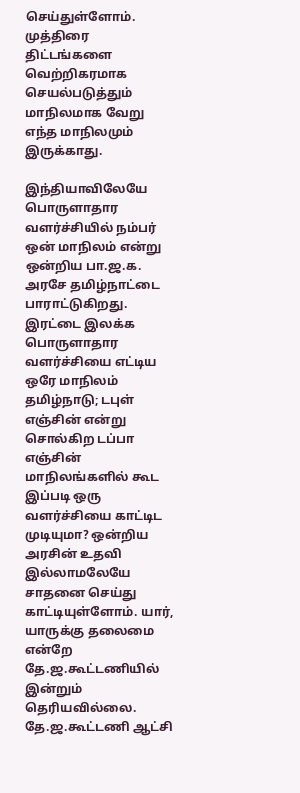செய்துள்ளோம். முத்திரை திட்டங்களை வெற்றிகரமாக செயல்படுத்தும் மாநிலமாக வேறு எந்த மாநிலமும் இருக்காது.

இந்தியாவிலேயே பொருளாதார வளர்ச்சியில் நம்பர் ஒன் மாநிலம் என்று ஒன்றிய பா.ஜ.க. அரசே தமிழ்நாட்டை பாராட்டுகிறது. இரட்டை இலக்க பொருளாதார வளர்ச்சியை எட்டிய ஒரே மாநிலம் தமிழ்நாடு; டபுள் எஞ்சின் என்று சொல்கிற டப்பா எஞ்சின் மாநிலங்களில் கூட இப்படி ஒரு வளர்ச்சியை காட்டிட முடியுமா? ஒன்றிய அரசின் உதவி இல்லாமலேயே சாதனை செய்து காட்டியுள்ளோம். யார், யாருக்கு தலைமை என்றே தே.ஜ.கூட்டணியில் இன்றும் தெரியவில்லை. தே.ஜ.கூட்டணி ஆட்சி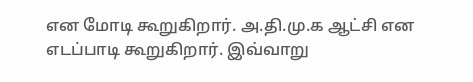என மோடி கூறுகிறார். அ.தி.மு.க ஆட்சி என எடப்பாடி கூறுகிறார். இவ்வாறு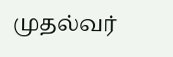முதல்வர்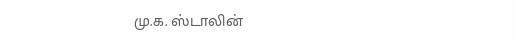மு.க. ஸ்டாலின்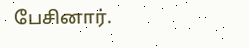பேசினார்.